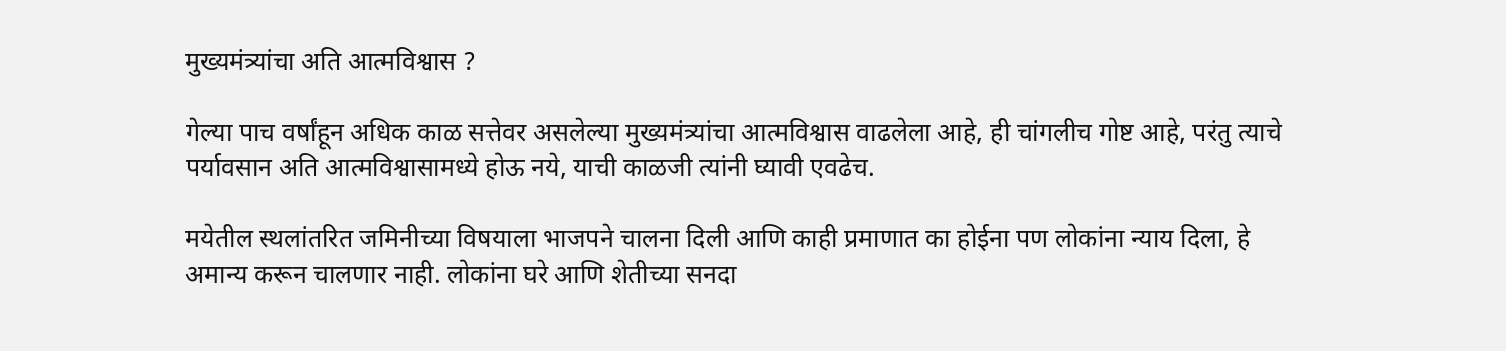मुख्यमंत्र्यांचा अति आत्मविश्वास ?

गेल्या पाच वर्षांहून अधिक काळ सत्तेवर असलेल्या मुख्यमंत्र्यांचा आत्मविश्वास वाढलेला आहे, ही चांगलीच गोष्ट आहे, परंतु त्याचे पर्यावसान अति आत्मविश्वासामध्ये होऊ नये, याची काळजी त्यांनी घ्यावी एवढेच.

मयेतील स्थलांतरित जमिनीच्या विषयाला भाजपने चालना दिली आणि काही प्रमाणात का होईना पण लोकांना न्याय दिला, हे अमान्य करून चालणार नाही. लोकांना घरे आणि शेतीच्या सनदा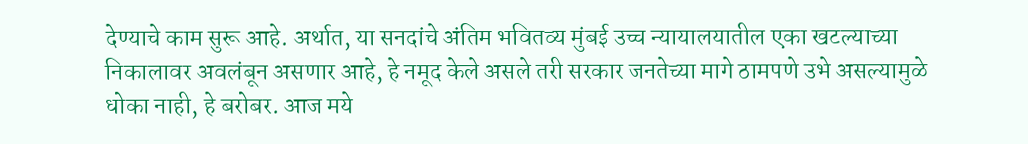देण्याचे काम सुरू आहे. अर्थात, या सनदांचे अंतिम भवितव्य मुंबई उच्च न्यायालयातील एका खटल्याच्या निकालावर अवलंबून असणार आहे, हे नमूद केले असले तरी सरकार जनतेच्या मागे ठामपणे उभे असल्यामुळे धोका नाही, हे बरोबर. आज मये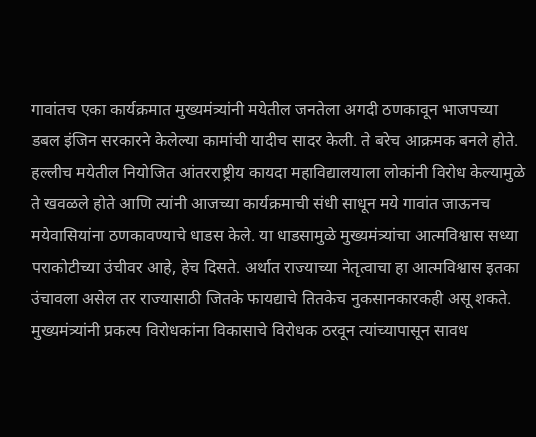गावांतच एका कार्यक्रमात मुख्यमंत्र्यांनी मयेतील जनतेला अगदी ठणकावून भाजपच्या डबल इंजिन सरकारने केलेल्या कामांची यादीच सादर केली. ते बरेच आक्रमक बनले होते. हल्लीच मयेतील नियोजित आंतरराष्ट्रीय कायदा महाविद्यालयाला लोकांनी विरोध केल्यामुळे ते खवळले होते आणि त्यांनी आजच्या कार्यक्रमाची संधी साधून मये गावांत जाऊनच मयेवासियांना ठणकावण्याचे धाडस केले. या धाडसामुळे मुख्यमंत्र्यांचा आत्मविश्वास सध्या पराकोटीच्या उंचीवर आहे, हेच दिसते. अर्थात राज्याच्या नेतृत्वाचा हा आत्मविश्वास इतका उंचावला असेल तर राज्यासाठी जितके फायद्याचे तितकेच नुकसानकारकही असू शकते.
मुख्यमंत्र्यांनी प्रकल्प विरोधकांना विकासाचे विरोधक ठरवून त्यांच्यापासून सावध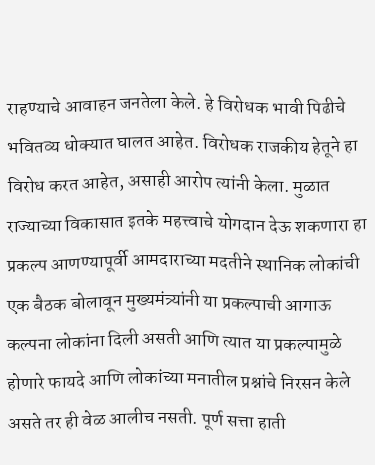राहण्याचे आवाहन जनतेला केले. हे विरोधक भावी पिढीचे भवितव्य धोक्यात घालत आहेत. विरोधक राजकीय हेतूने हा विरोध करत आहेत, असाही आरोप त्यांनी केला. मुळात राज्याच्या विकासात इतके महत्त्वाचे योगदान देऊ शकणारा हा प्रकल्प आणण्यापूर्वी आमदाराच्या मदतीने स्थानिक लोकांची एक बैठक बोलावून मुख्यमंत्र्यांनी या प्रकल्पाची आगाऊ कल्पना लोकांना दिली असती आणि त्यात या प्रकल्पामुळे होणारे फायदे आणि लोकांच्या मनातील प्रश्नांचे निरसन केले असते तर ही वेळ आलीच नसती. पूर्ण सत्ता हाती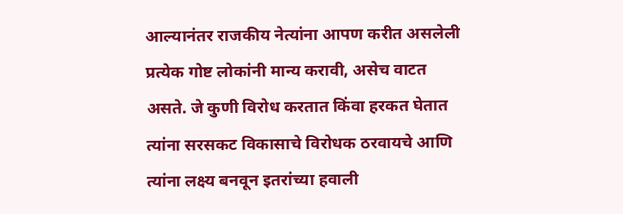आल्यानंतर राजकीय नेत्यांना आपण करीत असलेली प्रत्येक गोष्ट लोकांनी मान्य करावी, असेच वाटत असते. जे कुणी विरोध करतात किंवा हरकत घेतात त्यांना सरसकट विकासाचे विरोधक ठरवायचे आणि त्यांना लक्ष्य बनवून इतरांच्या हवाली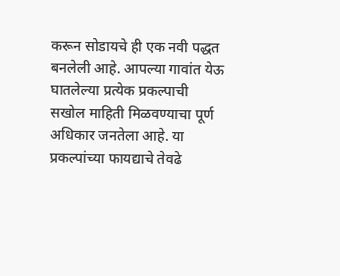करून सोडायचे ही एक नवी पद्धत बनलेली आहे. आपल्या गावांत येऊ घातलेल्या प्रत्येक प्रकल्पाची सखोल माहिती मिळवण्याचा पूर्ण अधिकार जनतेला आहे. या प्रकल्पांच्या फायद्याचे तेवढे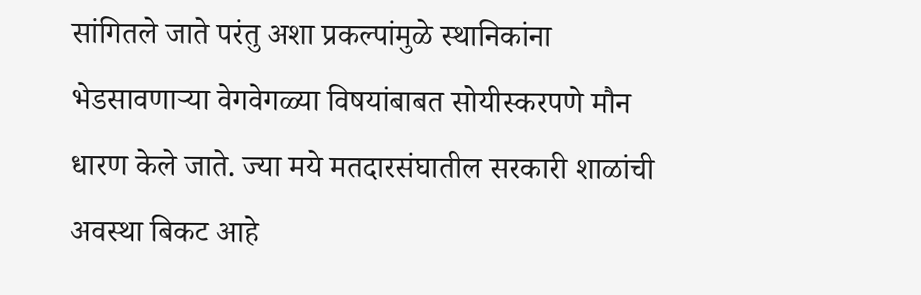सांगितले जाते परंतु अशा प्रकल्पांमुळे स्थानिकांना भेडसावणाऱ्या वेगवेगळ्या विषयांबाबत सोयीस्करपणे मौन धारण केले जाते. ज्या मये मतदारसंघातील सरकारी शाळांची अवस्था बिकट आहे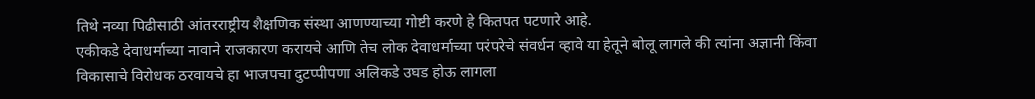तिथे नव्या पिढीसाठी आंतरराष्ट्रीय शैक्षणिक संस्था आणण्याच्या गोष्टी करणे हे कितपत पटणारे आहे.
एकीकडे देवाधर्माच्या नावाने राजकारण करायचे आणि तेच लोक देवाधर्माच्या परंपरेचे संवर्धन व्हावे या हेतूने बोलू लागले की त्यांना अज्ञानी किंवा विकासाचे विरोधक ठरवायचे हा भाजपचा दुटप्पीपणा अलिकडे उघड होऊ लागला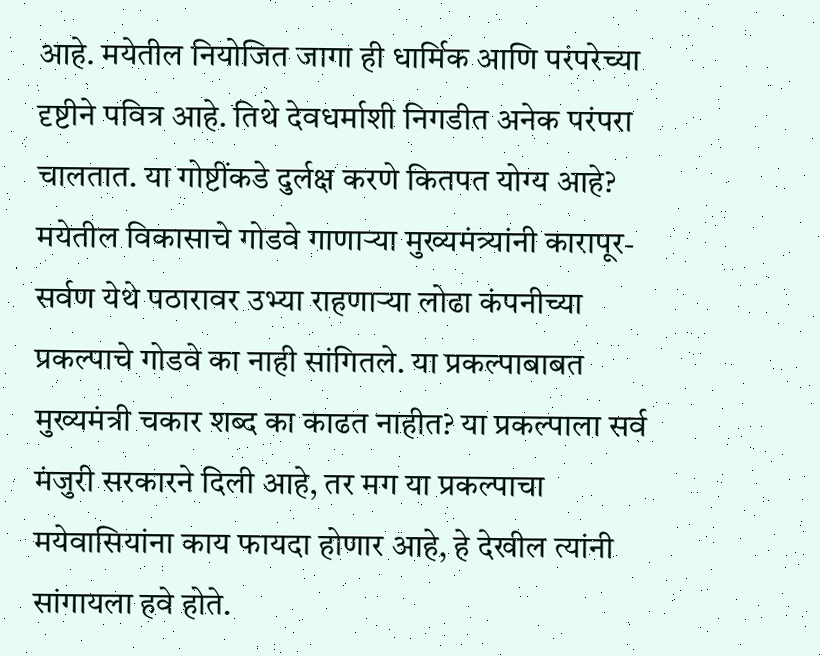आहे. मयेतील नियोजित जागा ही धार्मिक आणि परंपरेच्या दृष्टीने पवित्र आहे. तिथे देवधर्माशी निगडीत अनेक परंपरा चालतात. या गोष्टींकडे दुर्लक्ष करणे कितपत योग्य आहे? मयेतील विकासाचे गोडवे गाणाऱ्या मुख्यमंत्र्यांनी कारापूर- सर्वण येथे पठारावर उभ्या राहणाऱ्या लोढा कंपनीच्या प्रकल्पाचे गोडवे का नाही सांगितले. या प्रकल्पाबाबत मुख्यमंत्री चकार शब्द का काढत नाहीत? या प्रकल्पाला सर्व मंजुरी सरकारने दिली आहे, तर मग या प्रकल्पाचा मयेवासियांना काय फायदा होणार आहे, हे देखील त्यांनी सांगायला हवे होते.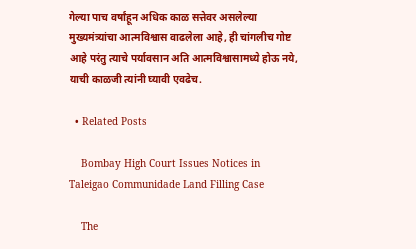गेल्या पाच वर्षांहून अधिक काळ सत्तेवर असलेल्या मुख्यमंत्र्यांचा आत्मविश्वास वाढलेला आहे, ही चांगलीच गोष्ट आहे परंतु त्याचे पर्यावसान अति आत्मविश्वासामध्ये होऊ नये, याची काळजी त्यांनी घ्यावी एवढेच.

  • Related Posts

    Bombay High Court Issues Notices in Taleigao Communidade Land Filling Case

    The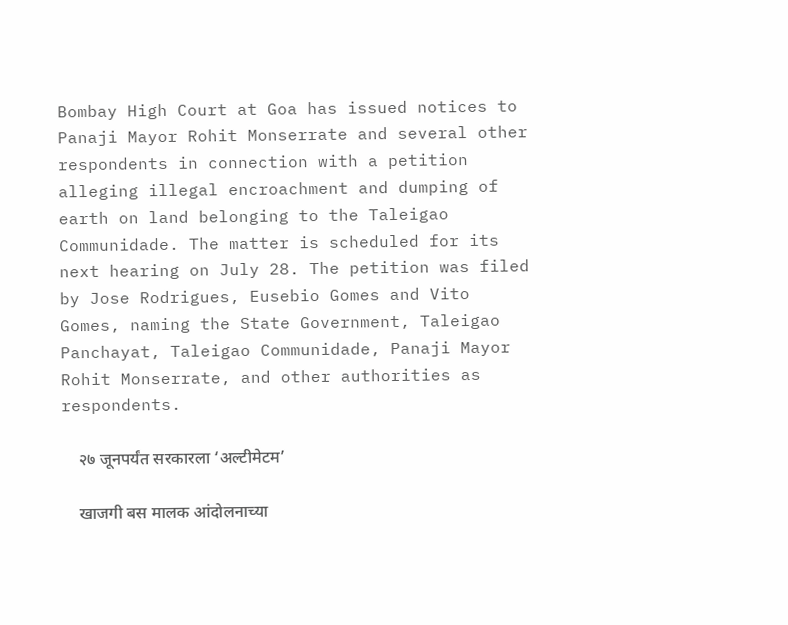Bombay High Court at Goa has issued notices to Panaji Mayor Rohit Monserrate and several other respondents in connection with a petition alleging illegal encroachment and dumping of earth on land belonging to the Taleigao Communidade. The matter is scheduled for its next hearing on July 28. The petition was filed by Jose Rodrigues, Eusebio Gomes and Vito Gomes, naming the State Government, Taleigao Panchayat, Taleigao Communidade, Panaji Mayor Rohit Monserrate, and other authorities as respondents.

    २७ जूनपर्यंत सरकारला ‘अल्टीमेटम’

    खाजगी बस मालक आंदोलनाच्या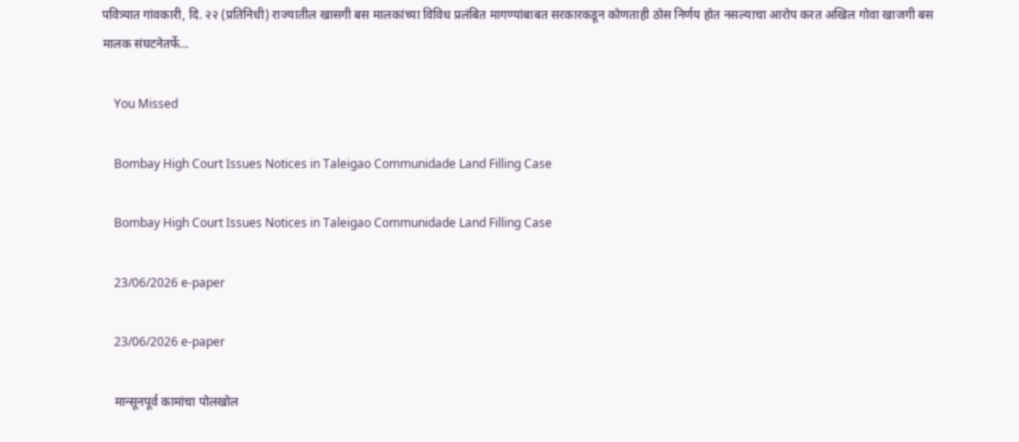पवित्र्यात गांवकारी, दि. २२ (प्रतिनिधी) राज्यातील खासगी बस मालकांच्या विविध प्रलंबित मागण्यांबाबत सरकारकडून कोणताही ठोस निर्णय होत नसल्याचा आरोप करत अखिल गोवा खाजगी बस मालक संघटनेतर्फे…

    You Missed

    Bombay High Court Issues Notices in Taleigao Communidade Land Filling Case

    Bombay High Court Issues Notices in Taleigao Communidade Land Filling Case

    23/06/2026 e-paper

    23/06/2026 e-paper

    मान्सूनपूर्व कामांचा पोलखोल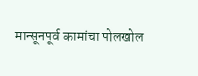मान्सूनपूर्व कामांचा पोलखोल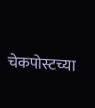चेकपोस्टच्या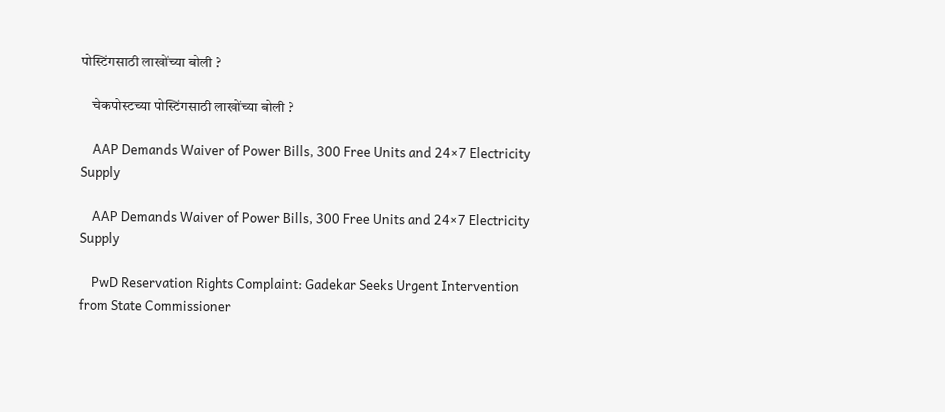पोस्टिंगसाठी लाखोंच्या बोली ?

    चेकपोस्टच्या पोस्टिंगसाठी लाखोंच्या बोली ?

    AAP Demands Waiver of Power Bills, 300 Free Units and 24×7 Electricity Supply

    AAP Demands Waiver of Power Bills, 300 Free Units and 24×7 Electricity Supply

    PwD Reservation Rights Complaint: Gadekar Seeks Urgent Intervention from State Commissioner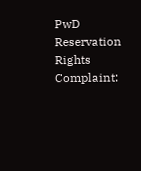PwD Reservation Rights Complaint: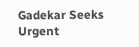Gadekar Seeks Urgent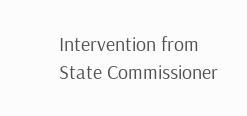Intervention from State Commissioner